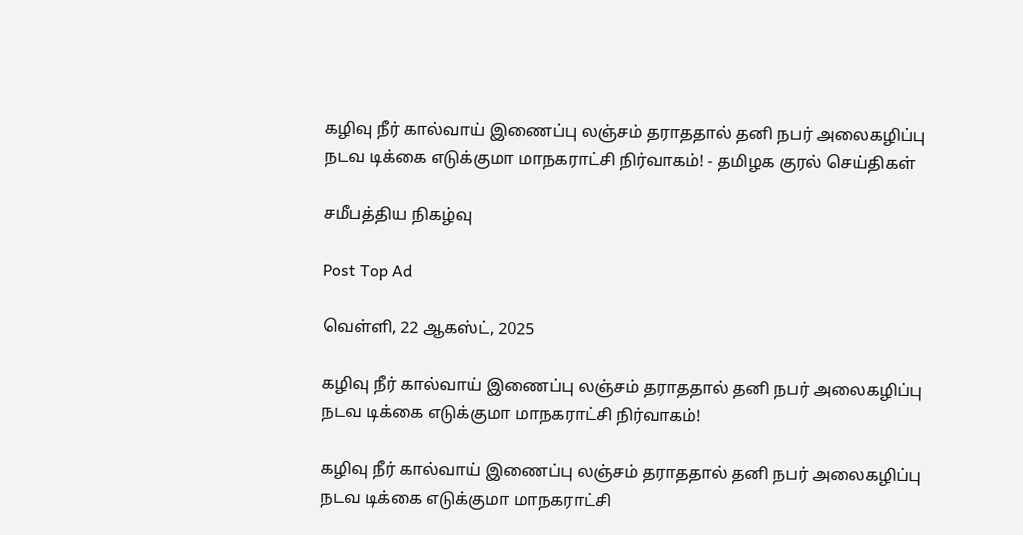கழிவு நீர் கால்வாய் இணைப்பு லஞ்சம் தராததால் தனி நபர் அலைகழிப்பு நடவ டிக்கை எடுக்குமா மாநகராட்சி நிர்வாகம்! - தமிழக குரல் செய்திகள்

சமீபத்திய நிகழ்வு

Post Top Ad

வெள்ளி, 22 ஆகஸ்ட், 2025

கழிவு நீர் கால்வாய் இணைப்பு லஞ்சம் தராததால் தனி நபர் அலைகழிப்பு நடவ டிக்கை எடுக்குமா மாநகராட்சி நிர்வாகம்!

கழிவு நீர் கால்வாய் இணைப்பு லஞ்சம் தராததால் தனி நபர் அலைகழிப்பு நடவ டிக்கை எடுக்குமா மாநகராட்சி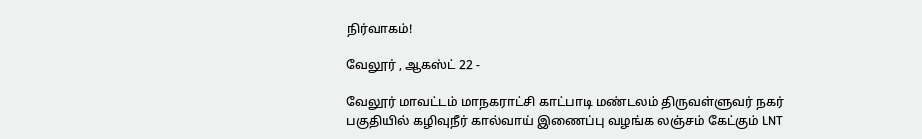நிர்வாகம்!

வேலூர் , ஆகஸ்ட் 22 -

வேலூர் மாவட்டம் மாநகராட்சி காட்பாடி மண்டலம் திருவள்ளுவர் நகர் பகுதியில் கழிவுநீர் கால்வாய் இணைப்பு வழங்க லஞ்சம் கேட்கும் LNT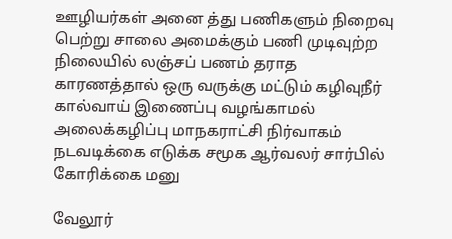ஊழியர்கள் அனை த்து பணிகளும் நிறைவு பெற்று சாலை அமைக்கும் பணி முடிவுற்ற நிலையில் லஞ்சப் பணம் தராத காரணத்தால் ஒரு வருக்கு மட்டும் கழிவுநீர் கால்வாய் இணைப்பு வழங்காமல் அலைக்கழிப்பு மாநகராட்சி நிர்வாகம் நடவடிக்கை எடுக்க சமூக ஆர்வலர் சார்பில் கோரிக்கை மனு

வேலூர்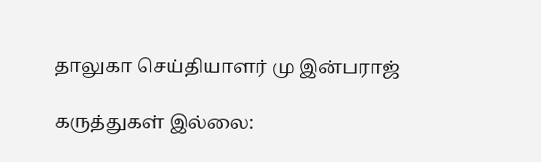தாலுகா செய்தியாளர் மு இன்பராஜ்

கருத்துகள் இல்லை: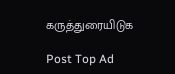கருத்துரையிடுக

Post Top Ad